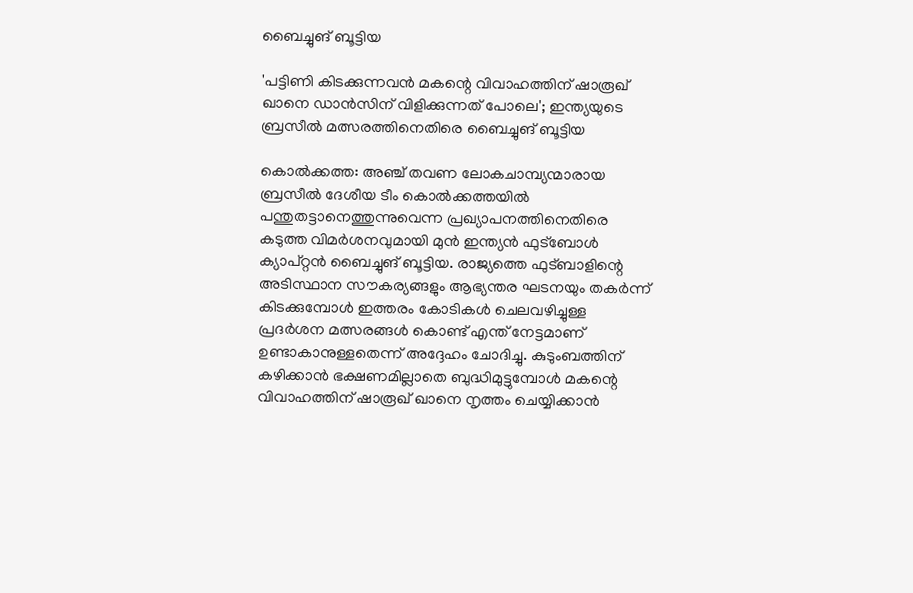ബൈച്ചുങ് ബൂട്ടിയ

'പട്ടിണി കിടക്കുന്നവൻ മകന്റെ വിവാഹത്തിന് ഷാരൂഖ് ഖാനെ ഡാൻസിന് വിളിക്കുന്നത് പോലെ'; ഇന്ത്യയുടെ ബ്രസീൽ മത്സരത്തിനെതിരെ ബൈച്ചുങ് ബൂട്ടിയ

കൊൽക്കത്ത: അഞ്ച് തവണ ലോകചാമ്പ്യന്മാരായ ബ്രസീൽ ദേശീയ ടീം കൊൽക്കത്തയിൽ പന്തുതട്ടാനെത്തുന്നുവെന്ന പ്രഖ്യാപനത്തിനെതിരെ കടുത്ത വിമർശനവുമായി മുൻ ഇന്ത്യൻ ഫുട്ബോൾ ക്യാപ്റ്റൻ ബൈച്ചുങ് ബൂട്ടിയ. രാജ്യത്തെ ഫുട്ബാളിന്റെ അടിസ്ഥാന സൗകര്യങ്ങളും ആഭ്യന്തര ഘടനയും തകർന്ന് കിടക്കുമ്പോൾ ഇത്തരം കോടികൾ ചെലവഴിച്ചുള്ള പ്രദർശന മത്സരങ്ങൾ കൊണ്ട് എന്ത് നേട്ടമാണ് ഉണ്ടാകാനുള്ളതെന്ന് അദ്ദേഹം ചോദിച്ചു. കുടുംബത്തിന് കഴിക്കാൻ ഭക്ഷണമില്ലാതെ ബുദ്ധിമുട്ടുമ്പോൾ മകന്റെ വിവാഹത്തിന് ഷാരൂഖ് ഖാനെ നൃത്തം ചെയ്യിക്കാൻ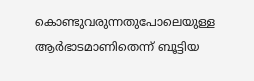കൊണ്ടുവരുന്നതുപോലെയുള്ള ആർഭാടമാണിതെന്ന് ബൂട്ടിയ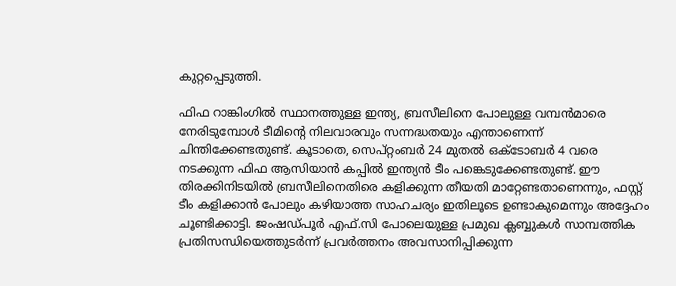കുറ്റപ്പെടുത്തി.

ഫിഫ റാങ്കിംഗിൽ സ്ഥാനത്തുള്ള ഇന്ത്യ, ബ്രസീലിനെ പോലുള്ള വമ്പൻമാരെ നേരിടുമ്പോൾ ടീമിന്റെ നിലവാരവും സന്നദ്ധതയും എന്താണെന്ന് ചിന്തിക്കേണ്ടതുണ്ട്. കൂടാതെ, സെപ്റ്റംബർ 24 മുതൽ ഒക്ടോബർ 4 വരെ നടക്കുന്ന ഫിഫ ആസിയാൻ കപ്പിൽ ഇന്ത്യൻ ടീം പങ്കെടുക്കേണ്ടതുണ്ട്. ഈ തിരക്കിനിടയിൽ ബ്രസീലിനെതിരെ കളിക്കുന്ന തീയതി മാറ്റേണ്ടതാണെന്നും, ഫസ്റ്റ് ടീം കളിക്കാൻ പോലും കഴിയാത്ത സാഹചര്യം ഇതിലൂടെ ഉണ്ടാകുമെന്നും അദ്ദേഹം ചൂണ്ടിക്കാട്ടി. ജംഷഡ്പൂർ എഫ്.സി പോലെയുള്ള പ്രമുഖ ക്ലബ്ബുകൾ സാമ്പത്തിക പ്രതിസന്ധിയെത്തുടർന്ന് പ്രവർത്തനം അവസാനിപ്പിക്കുന്ന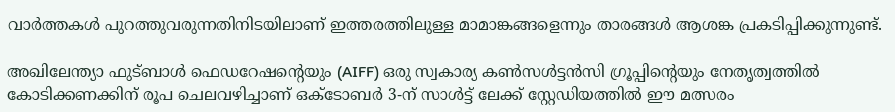വാർത്തകൾ പുറത്തുവരുന്നതിനിടയിലാണ് ഇത്തരത്തിലുള്ള മാമാങ്കങ്ങളെന്നും താരങ്ങൾ ആശങ്ക പ്രകടിപ്പിക്കുന്നുണ്ട്.

അഖിലേന്ത്യാ ഫുട്ബാൾ ഫെഡറേഷന്റെയും (AIFF) ഒരു സ്വകാര്യ കൺസൾട്ടൻസി ഗ്രൂപ്പിന്റെയും നേതൃത്വത്തിൽ കോടിക്കണക്കിന് രൂപ ചെലവഴിച്ചാണ് ഒക്ടോബർ 3-ന് സാൾട്ട് ലേക്ക് സ്റ്റേഡിയത്തിൽ ഈ മത്സരം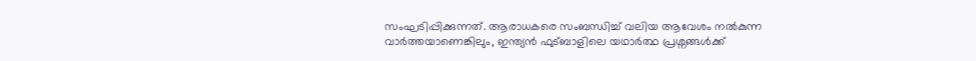സംഘടിപ്പിക്കുന്നത്. ആരാധകരെ സംബന്ധിച്ച് വലിയ ആവേശം നൽകുന്ന വാർത്തയാണെങ്കിലും, ഇന്ത്യൻ ഫുട്ബാളിലെ യഥാർത്ഥ പ്രശ്നങ്ങൾക്ക്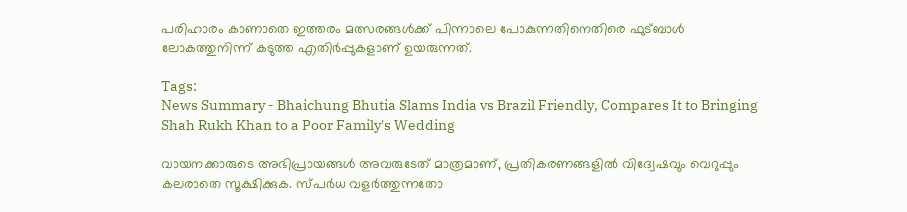പരിഹാരം കാണാതെ ഇത്തരം മത്സരങ്ങൾക്ക് പിന്നാലെ പോകുന്നതിനെതിരെ ഫുട്ബാൾ ലോകത്തുനിന്ന് കടുത്ത എതിർപ്പുകളാണ് ഉയരുന്നത്.

Tags:
News Summary - Bhaichung Bhutia Slams India vs Brazil Friendly, Compares It to Bringing Shah Rukh Khan to a Poor Family's Wedding

വായനക്കാരുടെ അഭിപ്രായങ്ങള്‍ അവരുടേത് മാത്രമാണ്, പ്രതികരണങ്ങളിൽ വിദ്വേഷവും വെറുപ്പും കലരാതെ സൂക്ഷിക്കുക. സ്പർധ വളർത്തുന്നതോ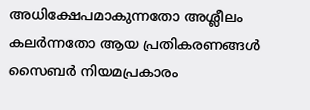അധിക്ഷേപമാകുന്നതോ അശ്ലീലം കലർന്നതോ ആയ പ്രതികരണങ്ങൾ സൈബർ നിയമപ്രകാരം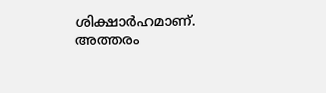ശിക്ഷാർഹമാണ്. അത്തരം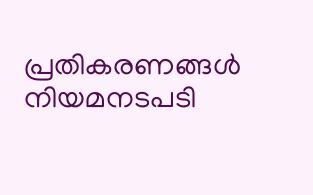പ്രതികരണങ്ങൾ നിയമനടപടി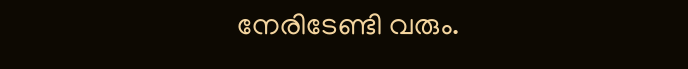നേരിടേണ്ടി വരും.